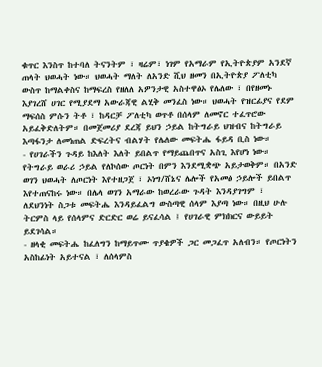ቁጥር እንስጥ ከተባለ ትናንትም ፣ ዛሬም፣ ነገም የአማራም የኢትዮጵያም አንደኛ ጠላት ህወሓት ነው። ህወሓት ማለት ለአንድ ሺህ ዘመን በኢትዮጵያ ፖለቲካ ውስጥ ከማልቀስና ከማፍረስ የዘለለ አዎንታዊ አስተዋፅኦ የሌለው ፣ በየዘመኑ እያገረሸ ሀገር የሚያደማ አውራጃዊ ልሂቅ መንፈስ ነው። ህወሓት የዝርፊያና የደም ማፍሰስ ምሱን ትቶ ፣ ከዳርቻ ፖለቲካ ወጥቶ በሰላም ለመኖር ተፈጥሮው አይፈቅድለትም። በመጀመሪያ ደረጃ ይህን ኃይል ከትግራይ ህዝብና ከትግራይ እጣፋንታ ለመነጠል ድፍረትና ብልሃት የሌለው መፍትሔ ፋይዳ ቢስ ነው።
- የሀገራችን ጉዳይ ከእለት እለት ይበልጥ የማይጨበጥና አስጊ እየሆነ ነው። የትግራይ ወራሪ ኃይል የለኮሰው ጦርነት በምን እንደሚቋጭ አይታወቅም። በአንድ ወገን ህወሓት ለጦርነት እየተዘጋጀ ፣ ኦነግ/ሸኔና ሌሎች የአመፅ ኃይሎች ይበልጥ እየተጠናከሩ ነው። በሌላ ወገን አማራው ከወረራው ጉዳት እንዳያገግም ፣ ለደህንነት ስጋቱ መፍትሔ እንዳይፈልግ ውስጣዊ ሰላም እያጣ ነው። በዚህ ሁሉ ትርምስ ላይ የሰላምና ድርድር ወሬ ይናፈሳል ፤ የሀገራዊ ምክክርና ውይይት ይደገሳል።
- ዘላቂ መፍትሔ ከፈለግን ከማይጥሙ ጥያቄዎች ጋር መጋፈጥ አለብን። የጦርነትን አስከፊነት አይተናል ፣ ለሰላምስ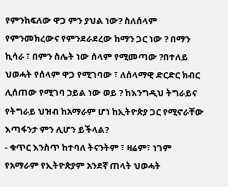የምንከፍለው ዋጋ ምን ያህል ነው? ስለሰላም የምንመክረውና የምንደራደረው ከማን ጋር ነው ? በማን ኪሳራ ፣ በምን ስሌት ነው ሰላም የሚመጣው ?በተለይ ህወሓት የሰላም ዋጋ የሚገባው ፣ ለሰላማዊ ድርድር ክብር ሊሰጠው የሚገባ ኃይል ነው ወይ ? ከእንግዲህ ትግራይና የትግራይ ህዝብ ከአማራም ሆነ ከኢትዮጵያ ጋር የሚኖራቸው እጣፋንታ ምን ሊሆን ይችላል?
- ቁጥር እንስጥ ከተባለ ትናንትም ፣ ዛሬም፣ ነገም የአማራም የኢትዮጵያም አንደኛ ጠላት ህወሓት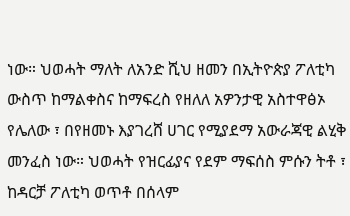ነው። ህወሓት ማለት ለአንድ ሺህ ዘመን በኢትዮጵያ ፖለቲካ ውስጥ ከማልቀስና ከማፍረስ የዘለለ አዎንታዊ አስተዋፅኦ የሌለው ፣ በየዘመኑ እያገረሸ ሀገር የሚያደማ አውራጃዊ ልሂቅ መንፈስ ነው። ህወሓት የዝርፊያና የደም ማፍሰስ ምሱን ትቶ ፣ ከዳርቻ ፖለቲካ ወጥቶ በሰላም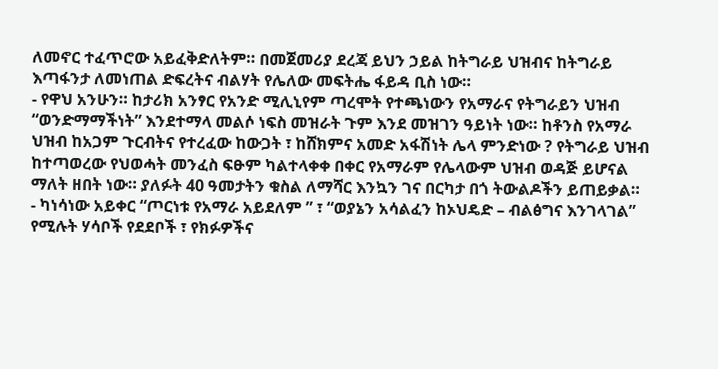ለመኖር ተፈጥሮው አይፈቅድለትም። በመጀመሪያ ደረጃ ይህን ኃይል ከትግራይ ህዝብና ከትግራይ እጣፋንታ ለመነጠል ድፍረትና ብልሃት የሌለው መፍትሔ ፋይዳ ቢስ ነው።
- የዋህ አንሁን። ከታሪክ አንፃር የአንድ ሚሊኒየም ጣረሞት የተጫነውን የአማራና የትግራይን ህዝብ “ወንድማማችነት” እንደተማላ መልሶ ነፍስ መዝራት ጉም እንደ መዝገን ዓይነት ነው። ከቶንስ የአማራ ህዝብ ከአጋም ጉርብትና የተረፈው ከውጋት ፣ ከሸክምና አመድ አፋሽነት ሌላ ምንድነው ? የትግራይ ህዝብ ከተጣወረው የህወሓት መንፈስ ፍፁም ካልተላቀቀ በቀር የአማራም የሌላውም ህዝብ ወዳጅ ይሆናል ማለት ዘበት ነው። ያለፉት 40 ዓመታትን ቁስል ለማሻር እንኳን ገና በርካታ በጎ ትውልዶችን ይጠይቃል።
- ካነሳነው አይቀር “ጦርነቱ የአማራ አይደለም ” ፣ “ወያኔን አሳልፈን ከኦህዴድ – ብልፅግና እንገላገል” የሚሉት ሃሳቦች የደደቦች ፣ የክፉዎችና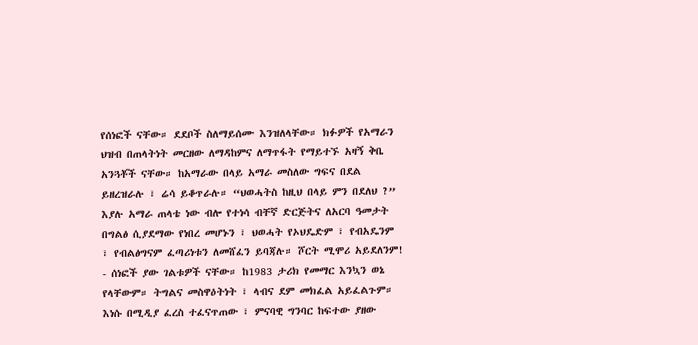የሰነፎች ናቸው። ደደቦች ስለማይሰሙ እንዝለላቸው። ክፉዎች የአማራን ህዝብ በጠላትነት መርዘው ለማዳከምና ለማጥፋት የማይተኙ አዛኝ ቅቤ አንጓቾች ናቸው። ከአማራው በላይ አማራ መስለው ግፍና በደል ይዘረዝራሉ ፣ ሬሳ ይቆጥራሉ። “ህወሓትስ ከዚህ በላይ ምን በደለህ ?” እያሉ አማራ ጠላቴ ነው ብሎ የተነሳ ብቸኛ ድርጅትና ለአርባ ዓመታት በግልፅ ሲያደማው የነበረ መሆኑን ፣ ህወሓት የኦህዴድም ፣ የብአዴንም ፣ የብልፅግናም ፈጣሪነቱን ለመሸፈን ይባጃሉ። ሾርት ሚሞሪ አይደለንም!
- ሰነፎች ያው ገልቱዎች ናቸው። ከ1983 ታሪክ የመማር እንኳን ወኔ የላቸውም። ትግልና መስዋዕትነት ፣ ላብና ደም መክፈል አይፈልጉም። እነሱ በሚዲያ ፈረስ ተፈናጥጠው ፣ ምናባዊ ግንባር ከፍተው ያዘው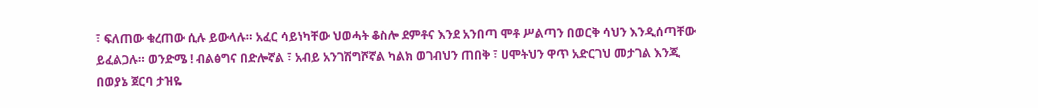፣ ፍለጠው ቁረጠው ሲሉ ይውላሉ። አፈር ሳይነካቸው ህወሓት ቆስሎ ደምቶና እንደ አንበጣ ሞቶ ሥልጣን በወርቅ ሳህን እንዲሰጣቸው ይፈልጋሉ። ወንድሜ ! ብልፅግና በድሎኛል ፣ አብይ አንገሽግሾኛል ካልክ ወገብህን ጠበቅ ፣ ሀሞትህን ዋጥ አድርገህ መታገል እንጂ በወያኔ ጀርባ ታዝዬ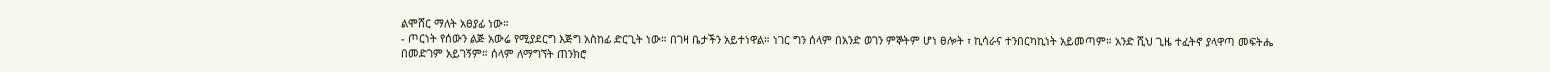ልሞሸር ማለት አፀያፊ ነው።
- ጦርነት የሰውን ልጅ አውሬ የሚያደርግ እጅግ አስከፊ ድርጊት ነው። በገዛ ቤታችን አይተነዋል። ነገር ግን ሰላም በአንድ ወገን ምኞትም ሆነ ፀሎት ፣ ኪሳራና ተንበርካኪነት አይመጣም። አንድ ሺህ ጊዜ ተፈትኖ ያላዋጣ መፍትሔ በመድገም አይገኝም። ሰላም ለማግኘት ጠንክሮ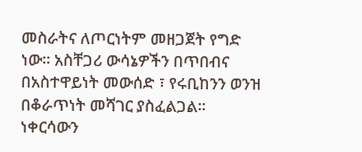መስራትና ለጦርነትም መዘጋጀት የግድ ነው። አስቸጋሪ ውሳኔዎችን በጥበብና በአስተዋይነት መውሰድ ፣ የሩቢከንን ወንዝ በቆራጥነት መሻገር ያስፈልጋል። ነቀርሳውን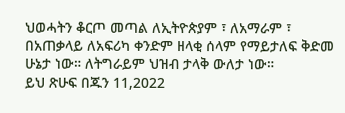ህወሓትን ቆርጦ መጣል ለኢትዮጵያም ፣ ለአማራም ፣ በአጠቃላይ ለአፍሪካ ቀንድም ዘላቂ ሰላም የማይታለፍ ቅድመ ሁኔታ ነው። ለትግራይም ህዝብ ታላቅ ውለታ ነው።
ይህ ጽሁፍ በጁን 11,2022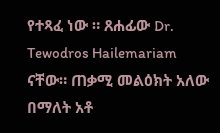የተጻፈ ነው ። ጸሐፊው Dr. Tewodros Hailemariam ናቸው። ጠቃሚ መልዕክት አለው በማለት አቶ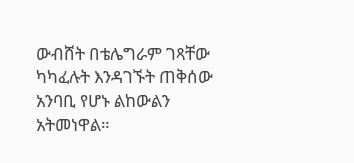ውብሸት በቴሌግራም ገጻቸው ካካፈሉት እንዳገኙት ጠቅሰው አንባቢ የሆኑ ልከውልን አትመነዋል።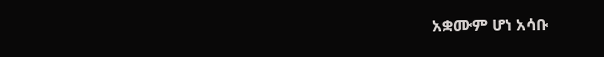አቋሙም ሆነ አሳቡ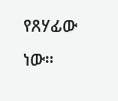የጸሃፊው ነው።